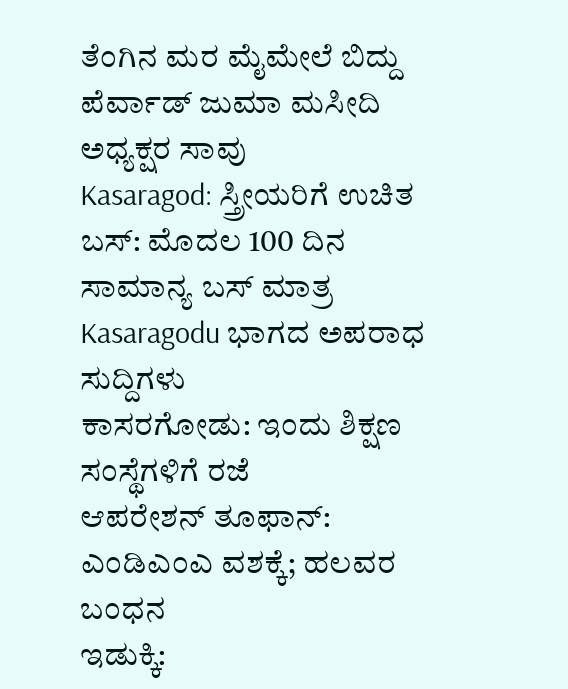ತೆಂಗಿನ ಮರ ಮೈಮೇಲೆ ಬಿದ್ದು ಪೆರ್ವಾಡ್ ಜುಮಾ ಮಸೀದಿ ಅಧ್ಯಕ್ಷರ ಸಾವು
Kasaragod: ಸ್ತ್ರೀಯರಿಗೆ ಉಚಿತ ಬಸ್: ಮೊದಲ 100 ದಿನ ಸಾಮಾನ್ಯ ಬಸ್ ಮಾತ್ರ
Kasaragodu ಭಾಗದ ಅಪರಾಧ ಸುದ್ದಿಗಳು
ಕಾಸರಗೋಡು: ಇಂದು ಶಿಕ್ಷಣ ಸಂಸ್ಥೆಗಳಿಗೆ ರಜೆ
ಆಪರೇಶನ್ ತೂಫಾನ್: ಎಂಡಿಎಂಎ ವಶಕ್ಕೆ; ಹಲವರ ಬಂಧನ
ಇಡುಕ್ಕಿ: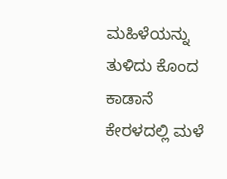ಮಹಿಳೆಯನ್ನು ತುಳಿದು ಕೊಂದ ಕಾಡಾನೆ
ಕೇರಳದಲ್ಲಿ ಮಳೆ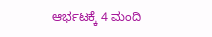ಆರ್ಭಟಕ್ಕೆ 4 ಮಂದಿ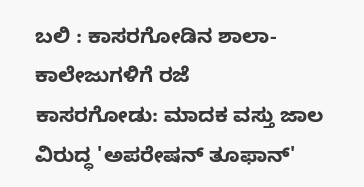ಬಲಿ : ಕಾಸರಗೋಡಿನ ಶಾಲಾ-ಕಾಲೇಜುಗಳಿಗೆ ರಜೆ
ಕಾಸರಗೋಡು: ಮಾದಕ ವಸ್ತು ಜಾಲ ವಿರುದ್ಧ 'ಅಪರೇಷನ್ ತೂಫಾನ್'